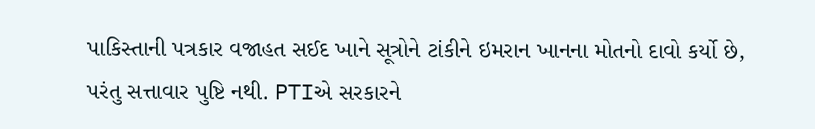પાકિસ્તાની પત્રકાર વજાહત સઈદ ખાને સૂત્રોને ટાંકીને ઇમરાન ખાનના મોતનો દાવો કર્યો છે, પરંતુ સત્તાવાર પુષ્ટિ નથી. PTIએ સરકારને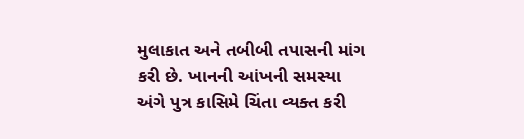મુલાકાત અને તબીબી તપાસની માંગ કરી છે. ખાનની આંખની સમસ્યા અંગે પુત્ર કાસિમે ચિંતા વ્યક્ત કરી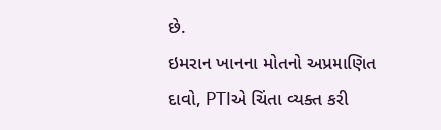છે.
ઇમરાન ખાનના મોતનો અપ્રમાણિત દાવો, PTIએ ચિંતા વ્યક્ત કરી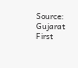Source: Gujarat First